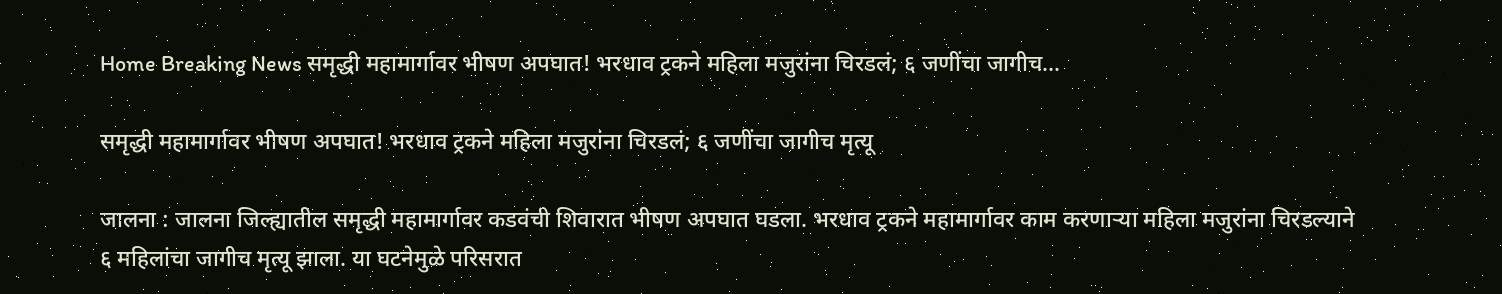Home Breaking News समृद्धी महामार्गावर भीषण अपघात! भरधाव ट्रकने महिला मजुरांना चिरडलं; ६ जणींचा जागीच...

समृद्धी महामार्गावर भीषण अपघात! भरधाव ट्रकने महिला मजुरांना चिरडलं; ६ जणींचा जागीच मृत्यू

जालना : जालना जिल्ह्यातील समृद्धी महामार्गावर कडवंची शिवारात भीषण अपघात घडला. भरधाव ट्रकने महामार्गावर काम करणाऱ्या महिला मजुरांना चिरडल्याने ६ महिलांचा जागीच मृत्यू झाला. या घटनेमुळे परिसरात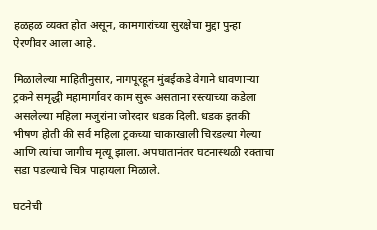हळहळ व्यक्त होत असून, कामगारांच्या सुरक्षेचा मुद्दा पुन्हा ऐरणीवर आला आहे.

मिळालेल्या माहितीनुसार, नागपूरहून मुंबईकडे वेगाने धावणाऱ्या ट्रकने समृद्धी महामार्गावर काम सुरू असताना रस्त्याच्या कडेला असलेल्या महिला मजुरांना जोरदार धडक दिली. धडक इतकी भीषण होती की सर्व महिला ट्रकच्या चाकाखाली चिरडल्या गेल्या आणि त्यांचा जागीच मृत्यू झाला. अपघातानंतर घटनास्थळी रक्ताचा सडा पडल्याचे चित्र पाहायला मिळाले.

घटनेची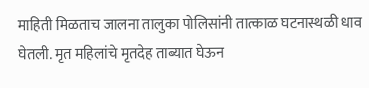माहिती मिळताच जालना तालुका पोलिसांनी तात्काळ घटनास्थळी धाव घेतली. मृत महिलांचे मृतदेह ताब्यात घेऊन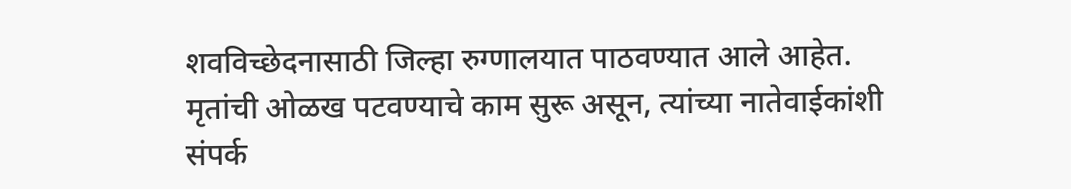शवविच्छेदनासाठी जिल्हा रुग्णालयात पाठवण्यात आले आहेत. मृतांची ओळख पटवण्याचे काम सुरू असून, त्यांच्या नातेवाईकांशी संपर्क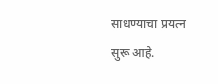साधण्याचा प्रयत्न सुरू आहे.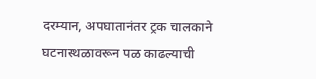दरम्यान, अपघातानंतर ट्रक चालकाने घटनास्थळावरून पळ काढल्याची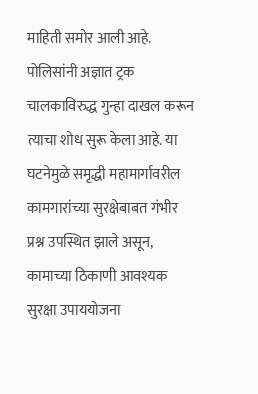माहिती समोर आली आहे. पोलिसांनी अज्ञात ट्रक चालकाविरुद्ध गुन्हा दाखल करून त्याचा शोध सुरू केला आहे. या घटनेमुळे समृद्धी महामार्गावरील कामगारांच्या सुरक्षेबाबत गंभीर प्रश्न उपस्थित झाले असून, कामाच्या ठिकाणी आवश्यक सुरक्षा उपाययोजना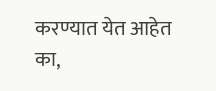करण्यात येत आहेत का,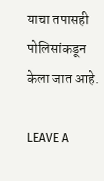याचा तपासही पोलिसांकडून केला जात आहे.

LEAVE A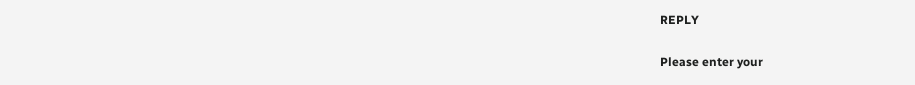REPLY

Please enter your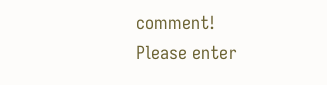comment!
Please enter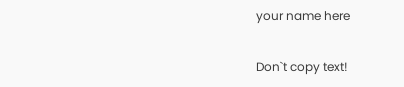your name here

Don`t copy text!